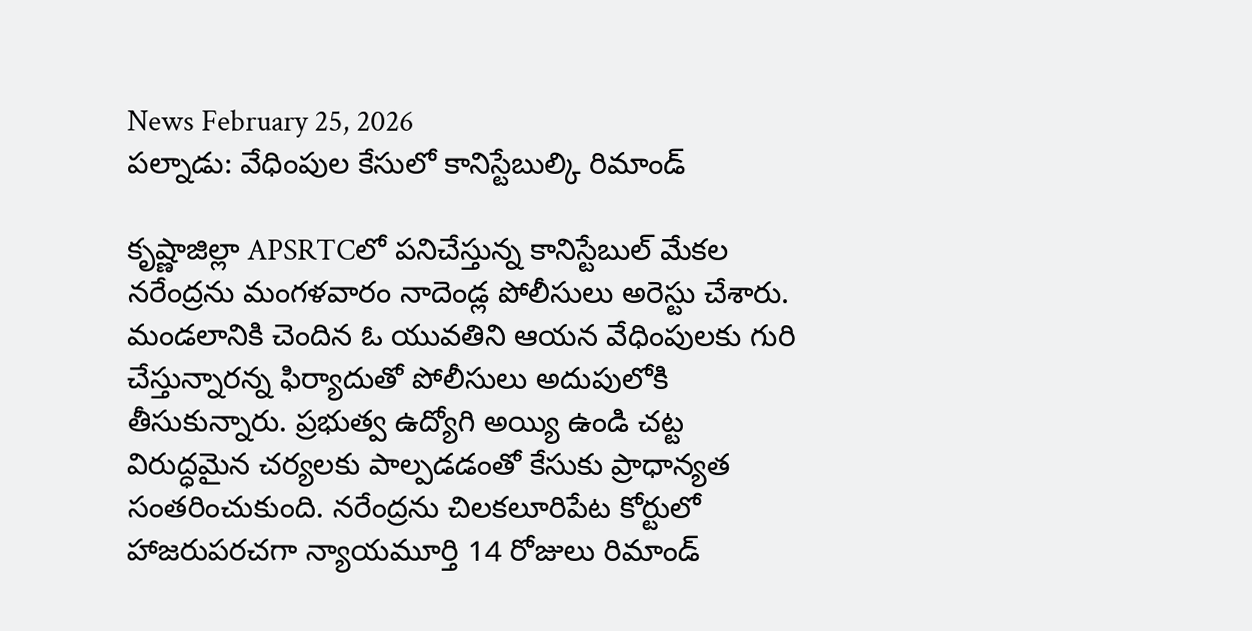News February 25, 2026
పల్నాడు: వేధింపుల కేసులో కానిస్టేబుల్కి రిమాండ్

కృష్ణాజిల్లా APSRTCలో పనిచేస్తున్న కానిస్టేబుల్ మేకల నరేంద్రను మంగళవారం నాదెండ్ల పోలీసులు అరెస్టు చేశారు. మండలానికి చెందిన ఓ యువతిని ఆయన వేధింపులకు గురి చేస్తున్నారన్న ఫిర్యాదుతో పోలీసులు అదుపులోకి తీసుకున్నారు. ప్రభుత్వ ఉద్యోగి అయ్యి ఉండి చట్ట విరుద్ధమైన చర్యలకు పాల్పడడంతో కేసుకు ప్రాధాన్యత సంతరించుకుంది. నరేంద్రను చిలకలూరిపేట కోర్టులో హాజరుపరచగా న్యాయమూర్తి 14 రోజులు రిమాండ్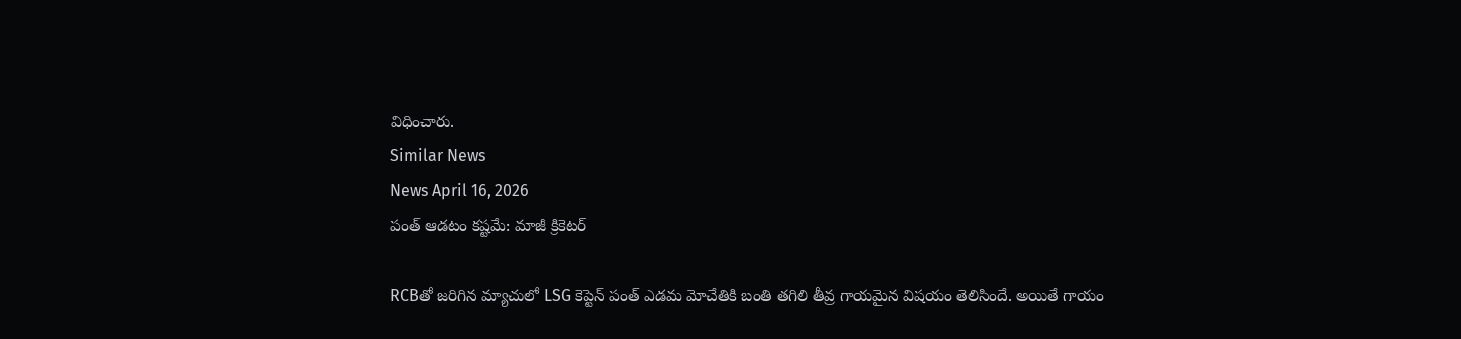విధించారు.
Similar News
News April 16, 2026
పంత్ ఆడటం కష్టమే: మాజీ క్రికెటర్

RCBతో జరిగిన మ్యాచులో LSG కెప్టెన్ పంత్ ఎడమ మోచేతికి బంతి తగిలి తీవ్ర గాయమైన విషయం తెలిసిందే. అయితే గాయం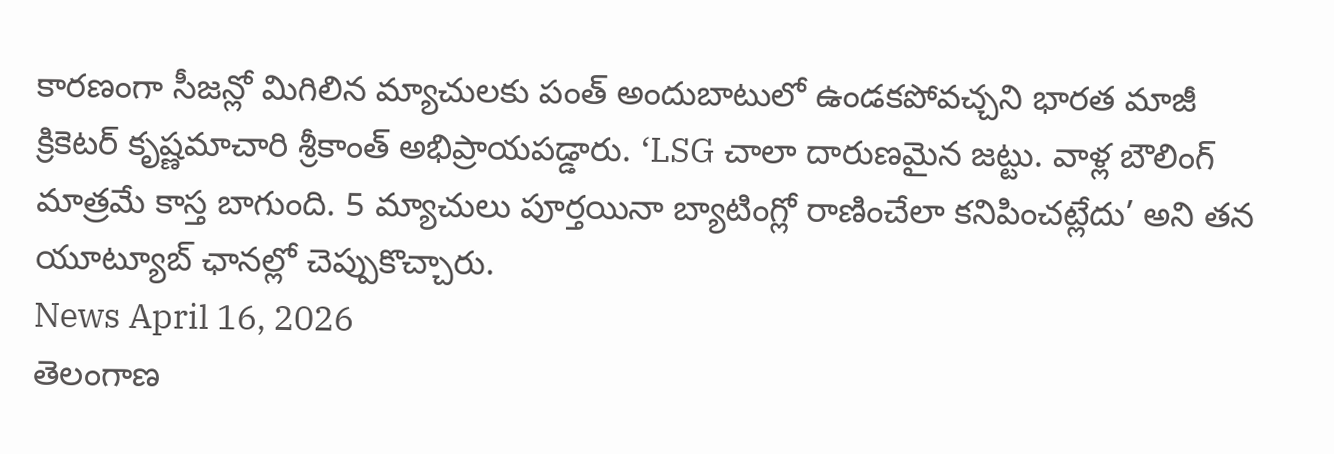కారణంగా సీజన్లో మిగిలిన మ్యాచులకు పంత్ అందుబాటులో ఉండకపోవచ్చని భారత మాజీ క్రికెటర్ కృష్ణమాచారి శ్రీకాంత్ అభిప్రాయపడ్డారు. ‘LSG చాలా దారుణమైన జట్టు. వాళ్ల బౌలింగ్ మాత్రమే కాస్త బాగుంది. 5 మ్యాచులు పూర్తయినా బ్యాటింగ్లో రాణించేలా కనిపించట్లేదు’ అని తన యూట్యూబ్ ఛానల్లో చెప్పుకొచ్చారు.
News April 16, 2026
తెలంగాణ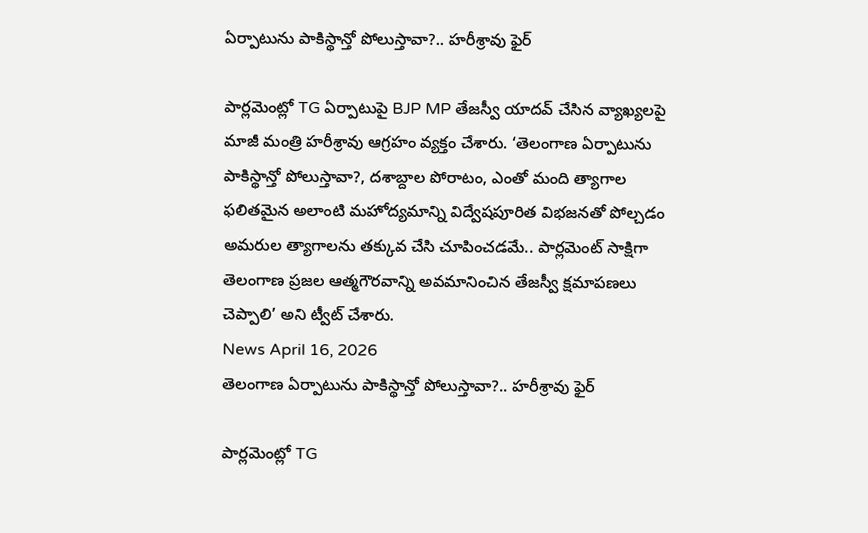ఏర్పాటును పాకిస్థాన్తో పోలుస్తావా?.. హరీశ్రావు ఫైర్

పార్లమెంట్లో TG ఏర్పాటుపై BJP MP తేజస్వీ యాదవ్ చేసిన వ్యాఖ్యలపై మాజీ మంత్రి హరీశ్రావు ఆగ్రహం వ్యక్తం చేశారు. ‘తెలంగాణ ఏర్పాటును పాకిస్థాన్తో పోలుస్తావా?, దశాబ్దాల పోరాటం, ఎంతో మంది త్యాగాల ఫలితమైన అలాంటి మహోద్యమాన్ని విద్వేషపూరిత విభజనతో పోల్చడం అమరుల త్యాగాలను తక్కువ చేసి చూపించడమే.. పార్లమెంట్ సాక్షిగా తెలంగాణ ప్రజల ఆత్మగౌరవాన్ని అవమానించిన తేజస్వీ క్షమాపణలు చెప్పాలి’ అని ట్వీట్ చేశారు.
News April 16, 2026
తెలంగాణ ఏర్పాటును పాకిస్థాన్తో పోలుస్తావా?.. హరీశ్రావు ఫైర్

పార్లమెంట్లో TG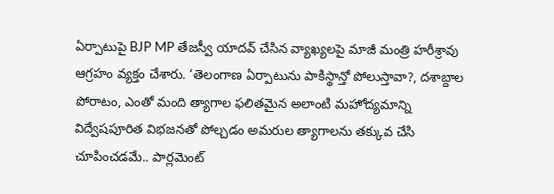ఏర్పాటుపై BJP MP తేజస్వీ యాదవ్ చేసిన వ్యాఖ్యలపై మాజీ మంత్రి హరీశ్రావు ఆగ్రహం వ్యక్తం చేశారు. ‘తెలంగాణ ఏర్పాటును పాకిస్థాన్తో పోలుస్తావా?, దశాబ్దాల పోరాటం, ఎంతో మంది త్యాగాల ఫలితమైన అలాంటి మహోద్యమాన్ని విద్వేషపూరిత విభజనతో పోల్చడం అమరుల త్యాగాలను తక్కువ చేసి చూపించడమే.. పార్లమెంట్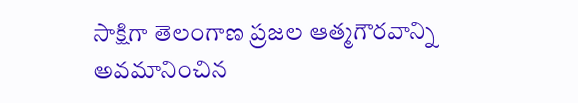సాక్షిగా తెలంగాణ ప్రజల ఆత్మగౌరవాన్ని అవమానించిన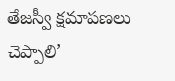తేజస్వీ క్షమాపణలు చెప్పాలి’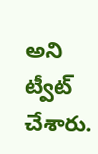అని ట్వీట్ చేశారు.